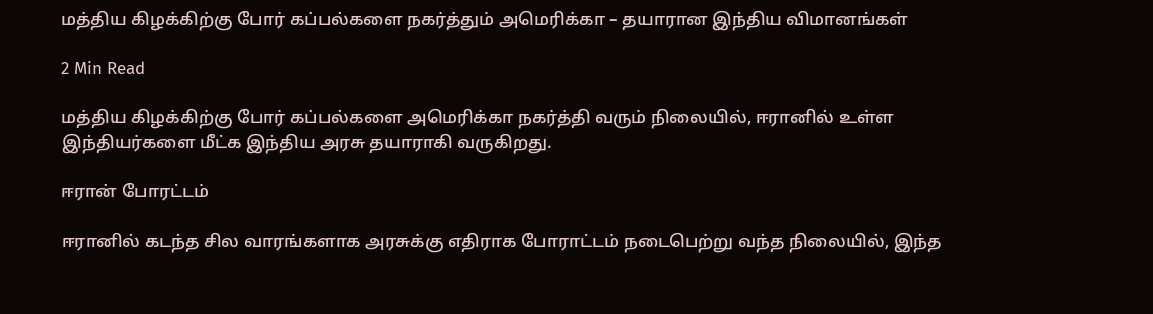மத்திய கிழக்கிற்கு போர் கப்பல்களை நகர்த்தும் அமெரிக்கா – தயாரான இந்திய விமானங்கள்

2 Min Read

மத்திய கிழக்கிற்கு போர் கப்பல்களை அமெரிக்கா நகர்த்தி வரும் நிலையில், ஈரானில் உள்ள இந்தியர்களை மீட்க இந்திய அரசு தயாராகி வருகிறது.

ஈரான் போரட்டம்

ஈரானில் கடந்த சில வாரங்களாக அரசுக்கு எதிராக போராட்டம் நடைபெற்று வந்த நிலையில், இந்த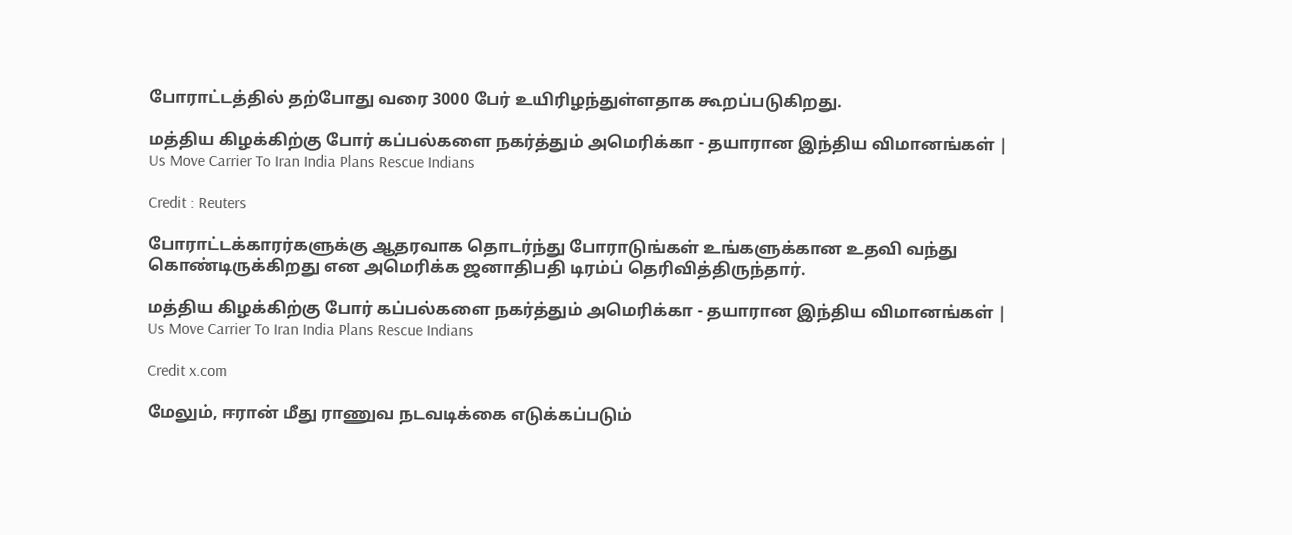போராட்டத்தில் தற்போது வரை 3000 பேர் உயிரிழந்துள்ளதாக கூறப்படுகிறது.

மத்திய கிழக்கிற்கு போர் கப்பல்களை நகர்த்தும் அமெரிக்கா - தயாரான இந்திய விமானங்கள் | Us Move Carrier To Iran India Plans Rescue Indians

Credit : Reuters

போராட்டக்காரர்களுக்கு ஆதரவாக தொடர்ந்து போராடுங்கள் உங்களுக்கான உதவி வந்து கொண்டிருக்கிறது என அமெரிக்க ஜனாதிபதி டிரம்ப் தெரிவித்திருந்தார்.

மத்திய கிழக்கிற்கு போர் கப்பல்களை நகர்த்தும் அமெரிக்கா - தயாரான இந்திய விமானங்கள் | Us Move Carrier To Iran India Plans Rescue Indians

Credit x.com

மேலும், ஈரான் மீது ராணுவ நடவடிக்கை எடுக்கப்படும்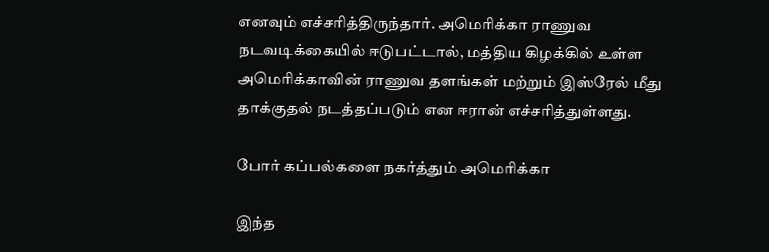எனவும் எச்சரித்திருந்தார். அமெரிக்கா ராணுவ நடவடிக்கையில் ஈடுபட்டால், மத்திய கிழக்கில் உள்ள அமெரிக்காவின் ராணுவ தளங்கள் மற்றும் இஸ்ரேல் மீது தாக்குதல் நடத்தப்படும் என ஈரான் எச்சரித்துள்ளது.

போர் கப்பல்களை நகர்த்தும் அமெரிக்கா

இந்த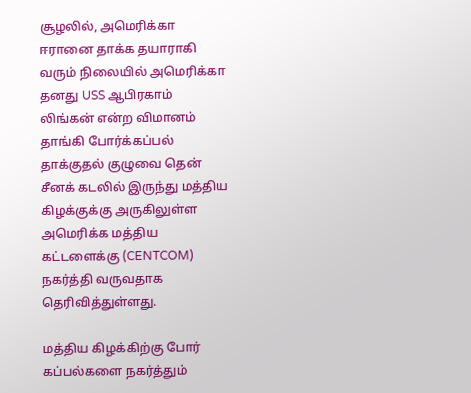சூழலில், அமெரிக்கா ஈரானை தாக்க தயாராகி வரும் நிலையில் அமெரிக்கா தனது USS ஆபிரகாம் லிங்கன் என்ற விமானம் தாங்கி போர்க்கப்பல் தாக்குதல் குழுவை தென் சீனக் கடலில் இருந்து மத்திய கிழக்குக்கு அருகிலுள்ள அமெரிக்க மத்திய கட்டளைக்கு (CENTCOM) நகர்த்தி வருவதாக தெரிவித்துள்ளது.

மத்திய கிழக்கிற்கு போர் கப்பல்களை நகர்த்தும்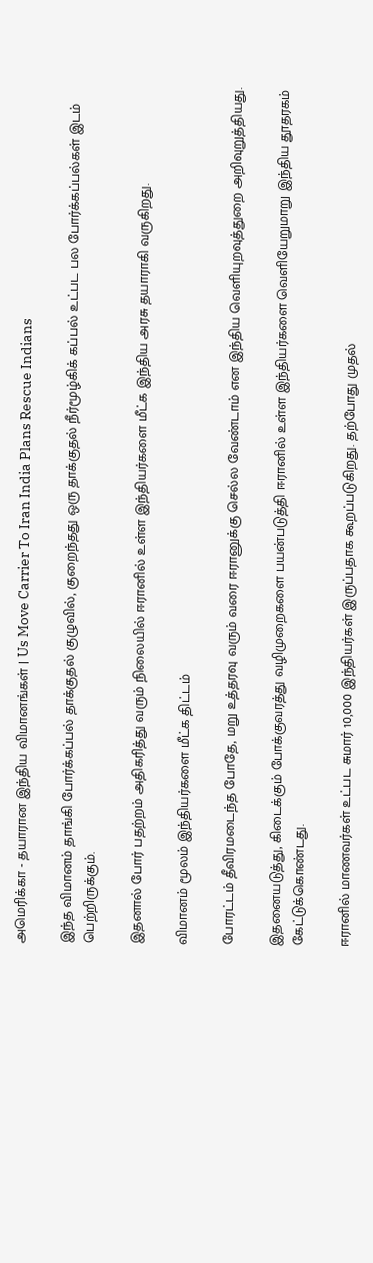அமெரிக்கா - தயாரான இந்திய விமானங்கள் | Us Move Carrier To Iran India Plans Rescue Indians

இந்த விமானம் தாங்கி போர்க்கப்பல் தாக்குதல் குழுவில், குறைந்தது ஒரு தாக்குதல் நீர்மூழ்கிக் கப்பல் உட்பட பல போர்க்கப்பல்கள் இடம் பெற்றிருக்கும்.

இதனால் போர் பதற்றம் அதிகரித்து வரும் நிலையில் ஈரானில் உள்ள இந்தியர்களை மீட்க இந்திய அரசு தயாராகி வருகிறது.

விமானம் மூலம் இந்தியர்களை மீட்க திட்டம்

போரட்டம் தீவிரமடைந்த போதே, மறு உத்தரவு வரும் வரை ஈரானுக்கு செல்ல வேண்டாம் என இந்திய வெளியுறவுத்துறை அறிவுறுத்தியது.

இதனையடுத்து, கிடைக்கும் போக்குவரத்து வழிமுறைகளை பயன்படுத்தி ஈரானில் உள்ள இந்தியர்களை வெளியேறுமாறு இந்திய தூதரகம் கேட்டுக்கொண்டது.

ஈரானில் மாணவர்கள் உட்பட சுமார் 10,000 இந்தியர்கள் இருப்பதாக கூறப்படுகிறது. தற்போது முதல்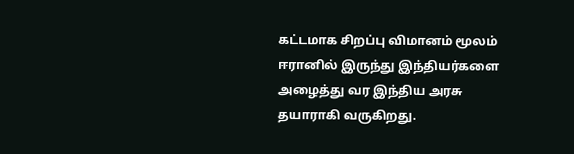கட்டமாக சிறப்பு விமானம் மூலம் ஈரானில் இருந்து இந்தியர்களை அழைத்து வர இந்திய அரசு தயாராகி வருகிறது.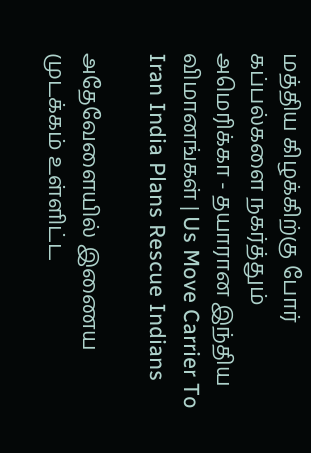மத்திய கிழக்கிற்கு போர் கப்பல்களை நகர்த்தும் அமெரிக்கா - தயாரான இந்திய விமானங்கள் | Us Move Carrier To Iran India Plans Rescue Indians

அதேவேளையில் இணைய முடக்கம் உள்ளிட்ட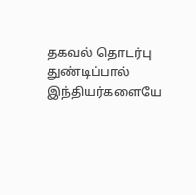தகவல் தொடர்பு துண்டிப்பால் இந்தியர்களையே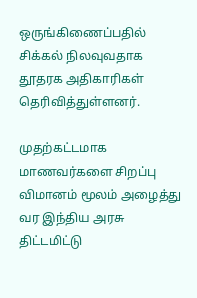ஒருங்கிணைப்பதில் சிக்கல் நிலவுவதாக தூதரக அதிகாரிகள் தெரிவித்துள்ளனர்.

முதற்கட்டமாக மாணவர்களை சிறப்பு விமானம் மூலம் அழைத்து வர இந்திய அரசு திட்டமிட்டு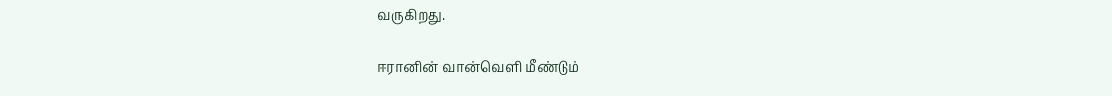வருகிறது.

ஈரானின் வான்வெளி மீண்டும்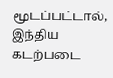மூடப்பட்டால், இந்திய கடற்படை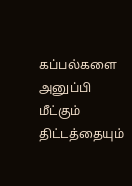கப்பல்களை அனுப்பி மீட்கும் திட்டத்தையும்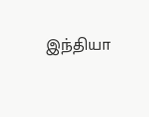இந்தியா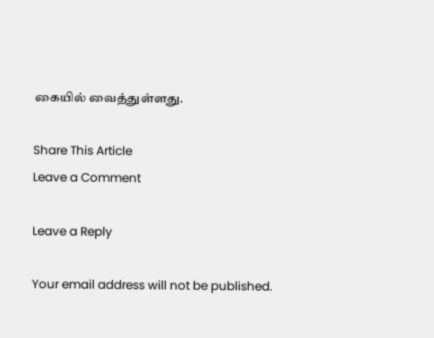கையில் வைத்துள்ளது.

Share This Article
Leave a Comment

Leave a Reply

Your email address will not be published.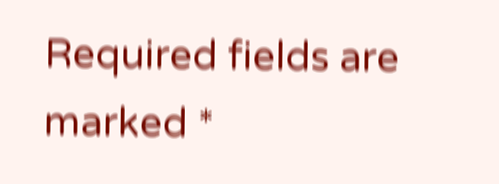Required fields are marked *